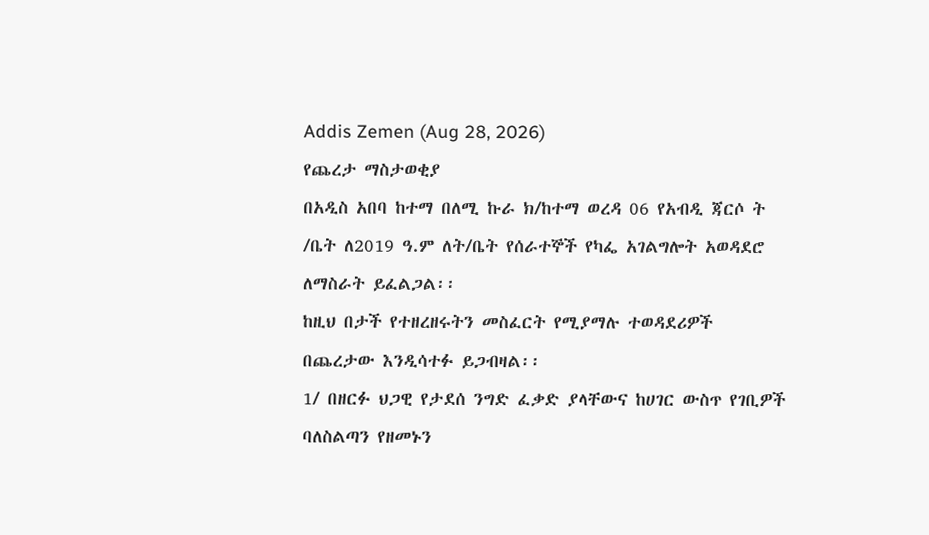Addis Zemen (Aug 28, 2026)
የጨረታ ማስታወቂያ
በአዲስ አበባ ከተማ በለሚ ኩራ ክ/ከተማ ወረዳ 06 የአብዲ ጃርሶ ት /ቤት ለ2019 ዓ.ም ለት/ቤት የሰራተኞች የካፌ አገልግሎት አወዳደሮ ለማስራት ይፈልጋል፡፡
ከዚህ በታች የተዘረዘሩትን መስፈርት የሚያማሉ ተወዳደሪዎች በጨረታው እንዲሳተፉ ይጋብዛል፡፡
1/ በዘርፉ ህጋዊ የታደሰ ንግድ ፈቃድ ያላቸውና ከሀገር ውስጥ የገቢዎች ባለስልጣን የዘመኑን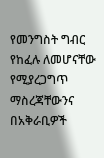የመንግስት ግብር የከፈሉ ለመሆናቸው የሚያረጋግጥ ማስረጃቸውንና በአቅራቢዎች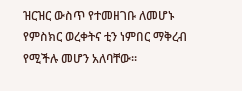ዝርዝር ውስጥ የተመዘገቡ ለመሆኑ የምስክር ወረቀትና ቲን ነምበር ማቅረብ የሚችሉ መሆን አለባቸው።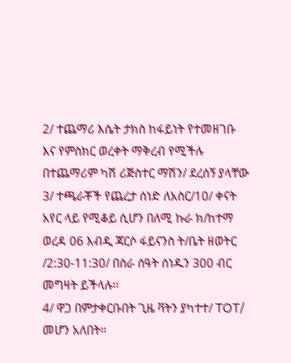2/ ተጨማሪ እሴት ታክስ ከፋይነት የተመዘገቡ እና የምስክር ወረቀት ማቅረብ የሚችሉ በተጨማሪም ካሽ ሪጅስተር ማሽን/ ደረሰኝ ያላቸው
3/ ተጫራቾች የጨረታ ሰነድ ለአስር/10/ ቀናት አየር ላይ የሚቆይ ሲሆን በለሚ ኩራ ክ/ከተማ ወረዳ 06 እብዲ ጃርሶ ፋይናንስ ት/ቤት ዘወትር /2:30-11:30/ በስራ ሰዓት ሰነዱን 300 ብር መግዛት ይችላሉ፡፡
4/ ዋጋ በምታቀርቡበት ጊዜ ቫትን ያካተተ/ TOT/ መሆን አለበት።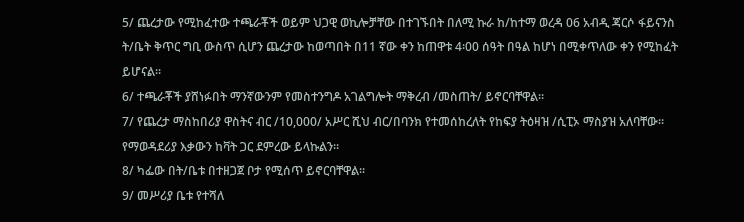5/ ጨረታው የሚከፈተው ተጫራቾች ወይም ህጋዊ ወኪሎቻቸው በተገኙበት በለሚ ኩራ ከ/ከተማ ወረዳ 06 አብዲ ጃርሶ ፋይናንስ ት/ቤት ቅጥር ግቢ ውስጥ ሲሆን ጨረታው ከወጣበት በ11 ኛው ቀን ከጠዋቱ 4፡00 ሰዓት በዓል ከሆነ በሚቀጥለው ቀን የሚከፈት ይሆናል።
6/ ተጫራቾች ያሸነፉበት ማንኛውንም የመስተንግዶ አገልግሎት ማቅረብ /መስጠት/ ይኖርባቸዋል።
7/ የጨረታ ማስከበሪያ ዋስትና ብር /10,000/ አሥር ሺህ ብር/በባንክ የተመሰከረለት የከፍያ ትዕዛዝ /ሲፒኦ ማስያዝ አለባቸው። የማወዳደሪያ እቃውን ከቫት ጋር ደምረው ይላኩልን፡፡
8/ ካፌው በት/ቤቱ በተዘጋጀ ቦታ የሚሰጥ ይኖርባቸዋል፡፡
9/ መሥሪያ ቤቱ የተሻለ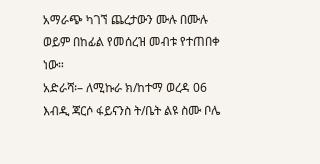አማራጭ ካገኘ ጨረታውን ሙሉ በሙሉ ወይም በከፊል የመሰረዝ መብቱ የተጠበቀ ነው።
አድራሻ፡– ለሚኩራ ክ/ከተማ ወረዳ 06 እብዲ ጃርሶ ፋይናንስ ት/ቤት ልዩ ስሙ ቦሌ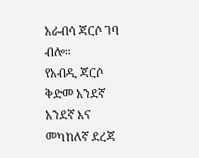አራብሳ ጃርሶ ገባ ብሎ።
የአብዲ ጃርሶ ቅድመ አንደኛ አንደኛ እና መካከለኛ ደረጃ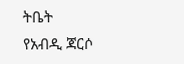ትቤት
የአብዲ ጃርሶ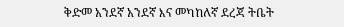ቅድመ አንደኛ አንደኛ እና መካከለኛ ደረጃ ትቤት